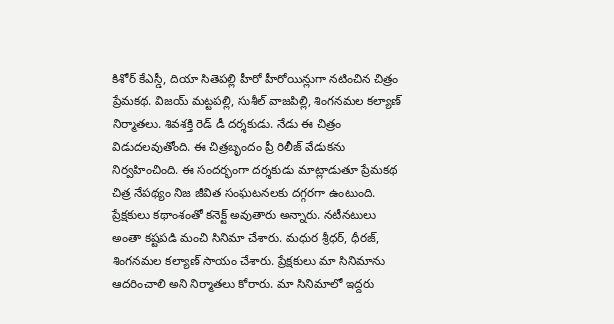కిశోర్ కేఎస్డీ, దియా సితెపల్లి హీరో హీరోయిన్లుగా నటించిన చిత్రం ప్రేమకథ. విజయ్ మట్టపల్లి, సుశీల్ వాజపిల్లి, శింగనమల కల్యాణ్ నిర్మాతలు. శివశక్తి రెడ్ డీ దర్శకుడు. నేడు ఈ చిత్రం విడుదలవుతోంది. ఈ చిత్రబృందం ప్రీ రిలీజ్ వేడుకను నిర్వహించింది. ఈ సందర్భంగా దర్శకుడు మాట్లాడుతూ ప్రేమకథ చిత్ర నేపథ్యం నిజ జీవిత సంఘటనలకు దగ్గరగా ఉంటుంది. ప్రేక్షకులు కథాంశంతో కనెక్ట్ అవుతారు అన్నారు. నటీనటులు అంతా కష్టపడి మంచి సినిమా చేశారు. మధుర శ్రీధర్, ధీరజ్, శింగనమల కల్యాణ్ సాయం చేశారు. ప్రేక్షకులు మా సినిమాను ఆదరించాలి అని నిర్మాతలు కోరారు. మా సినిమాలో ఇద్దరు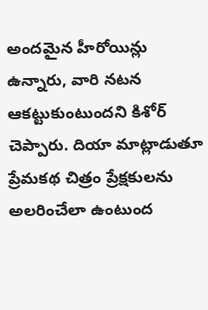అందమైన హీరోయిన్లు ఉన్నారు, వారి నటన ఆకట్టుకుంటుందని కిశోర్ చెప్పారు. దియా మాట్లాడుతూ ప్రేమకథ చిత్రం ప్రేక్షకులను అలరించేలా ఉంటుంద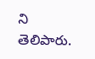ని తెలిపారు.